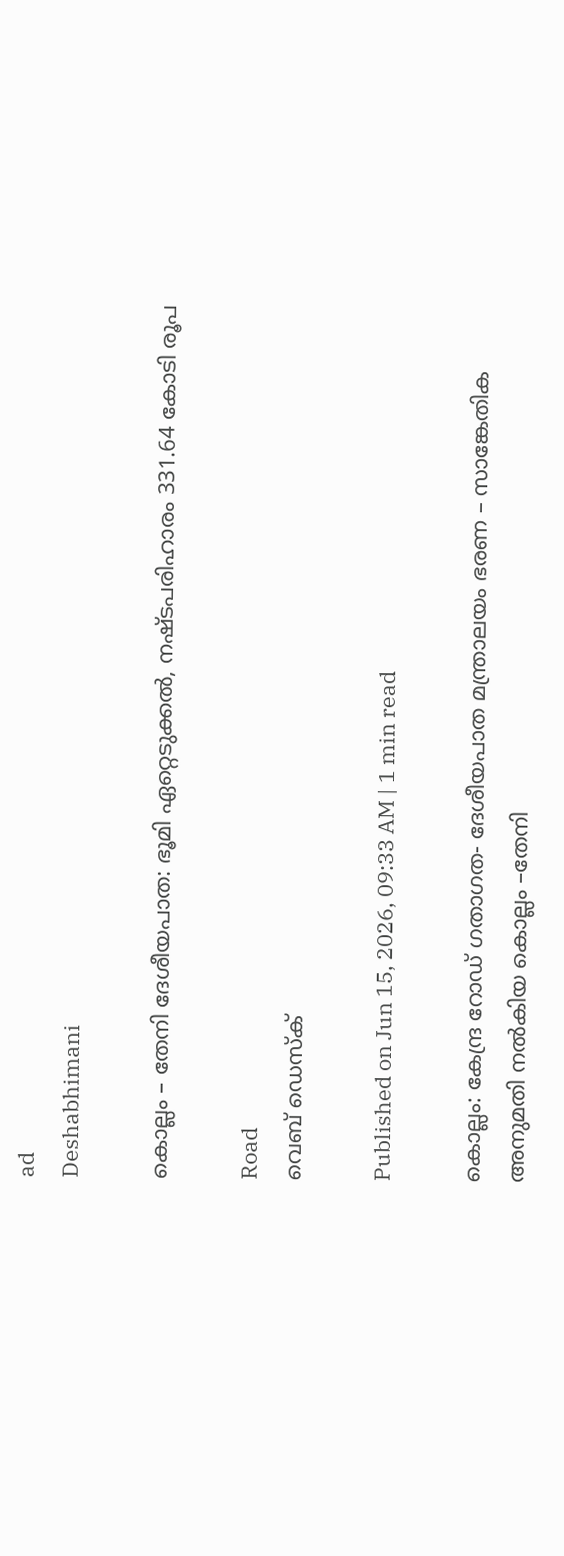ad
Deshabhimani

കൊല്ലം – തേനി ദേശീയപാത: ഭൂമി ഏറ്റെടുക്കൽ, നഷ്‌ടപരിഹാരം 331.64 കോടി രൂപ

Road
വെബ് ഡെസ്ക്

Published on Jun 15, 2026, 09:33 AM | 1 min read

കൊല്ലം: കേന്ദ്ര റോഡ് ഗതാഗത- ദേശീയപാത മന്ത്രാലയം ഭരണ – സാങ്കേതിക അനുമതി നൽകിയ കൊല്ലം –തേനി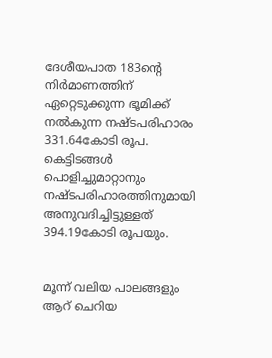ദേശീയപാത 183ന്റെ നിർമാണത്തിന്‌ ഏറ്റെടുക്കുന്ന ഭൂമിക്ക്‌ നൽകുന്ന നഷ്‌ടപരിഹാരം 331.64കോടി രൂപ. കെട്ടിടങ്ങൾ പൊളിച്ചുമാറ്റാനും നഷ്ടപരിഹാരത്തിനുമായി അനുവദിച്ചിട്ടുള്ളത്‌ 394.19കോടി രൂപയും.


മൂന്ന് വലിയ പാലങ്ങളും ആറ് ചെറിയ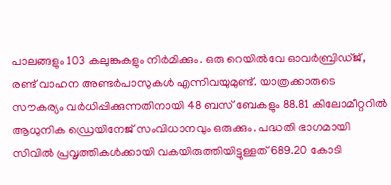പാലങ്ങളും 103 കലുങ്കുകളും നിർമിക്കും. ഒരു റെയിൽവേ ഓവർബ്രിഡ്ജ്, രണ്ട് വാഹന അണ്ടർപാസുകൾ എന്നിവയുമുണ്ട്. യാത്രക്കാരുടെ സൗകര്യം വർധിപ്പിക്കുന്നതിനായി 48 ബസ് ബേകളും 88.81 കിലോമീറ്ററിൽ ആധുനിക ഡ്രെയിനേജ് സംവിധാനവും ഒരുക്കും. പദ്ധതി ഭാഗമായി സിവിൽ പ്രവൃത്തികൾക്കായി വകയിരുത്തിയിട്ടുള്ളത്‌ 689.20 കോടി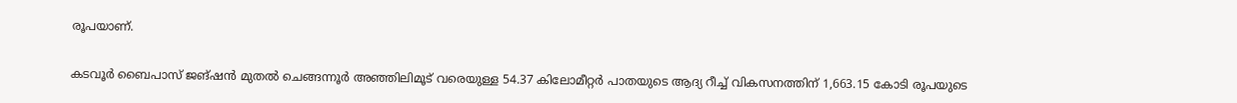രൂപയാണ്‌.


കടവൂർ ബൈപാസ് ജങ്ഷൻ മുതൽ ചെങ്ങന്നൂർ അഞ്ഞിലിമൂട് വരെയുള്ള 54.37 കിലോമീറ്റർ പാതയുടെ ആദ്യ റീച്ച് വികസനത്തിന് 1,663.15 കോടി രൂപയുടെ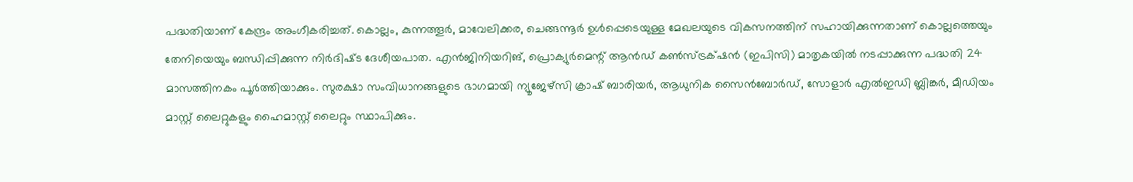പദ്ധതിയാണ് കേന്ദ്രം അംഗീകരിച്ചത്‌. കൊല്ലം, കുന്നത്തൂർ, മാവേലിക്കര, ചെങ്ങന്നൂർ ഉൾപ്പെടെയുള്ള മേഖലയുടെ വികസനത്തിന്‌ സഹായിക്കുന്നതാണ്‌ കൊല്ലത്തെയും തേനിയെയും ബന്ധിപ്പിക്കുന്ന നിർദിഷ്‌ട ദേശീയപാത. എൻജിനിയറിങ്‌, പ്രൊക്യുർമെന്റ് ആൻഡ് കൺസ്ട്രക്‌ഷൻ (ഇപിസി) മാതൃകയിൽ നടപ്പാക്കുന്ന പദ്ധതി 24 മാസത്തിനകം പൂർത്തിയാക്കും. സുരക്ഷാ സംവിധാനങ്ങളുടെ ഭാഗമായി ന്യൂജേഴ്‌സി ക്രാഷ് ബാരിയര്‍, ആധുനിക സൈൻബോർഡ്, സോളാർ എൽഇഡി ബ്ലിങ്കര്‍, മീഡിയം മാസ്റ്റ് ലൈറ്റുകളും ഹൈമാസ്റ്റ് ലൈറ്റും സ്ഥാപിക്കും.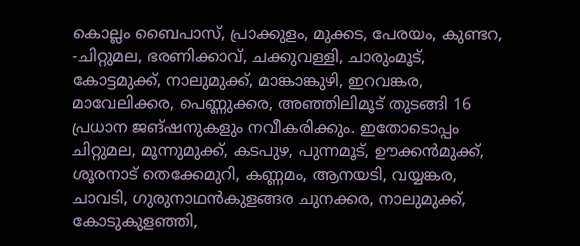കൊല്ലം ബൈപാസ്, പ്രാക്കുളം, മുക്കട, പേരയം, കുണ്ടറ, -ചിറ്റുമല, ഭരണിക്കാവ്, ചക്കുവള്ളി, ചാരുംമൂട്, കോട്ടമുക്ക്, നാലുമുക്ക്, മാങ്കാങ്കുഴി, ഇറവങ്കര, മാവേലിക്കര, പെണ്ണുക്കര, അഞ്ഞിലിമൂട് തുടങ്ങി 16 പ്രധാന ജങ്ഷനുകളും നവീകരിക്കും. ഇതോടൊപ്പം ചിറ്റുമല, മൂന്നുമുക്ക്, കടപുഴ, പുന്നമൂട്, ഊക്കൻമുക്ക്, ശൂരനാട് തെക്കേമുറി, കണ്ണമം, ആനയടി, വയ്യങ്കര, ചാവടി, ഗുരുനാഥൻകുളങ്ങര ചുനക്കര, നാലുമുക്ക്, കോടുകുളഞ്ഞി,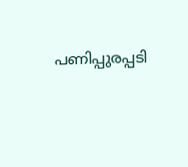പണിപ്പുരപ്പടി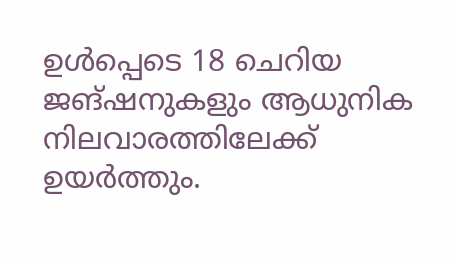ഉൾപ്പെടെ 18 ചെറിയ ജങ്ഷനുകളും ആധുനിക നിലവാരത്തിലേക്ക് ഉയർത്തും.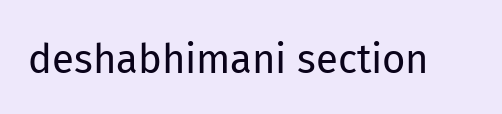deshabhimani section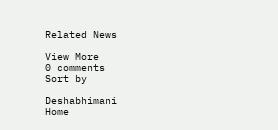Related News

View More
0 comments
Sort by

Deshabhimani
Home